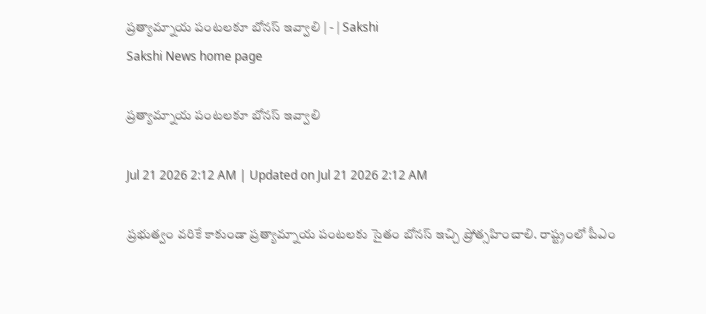ప్రత్యామ్నాయ పంటలకూ బోనస్‌ ఇవ్వాలి | - | Sakshi
Sakshi News home page

ప్రత్యామ్నాయ పంటలకూ బోనస్‌ ఇవ్వాలి

Jul 21 2026 2:12 AM | Updated on Jul 21 2026 2:12 AM

ప్రభుత్వం వరికే కాకుండా ప్రత్యామ్నాయ పంటలకు సైతం బోనస్‌ ఇచ్చి ప్రోత్సహించాలి. రాష్ట్రంలో పీఎం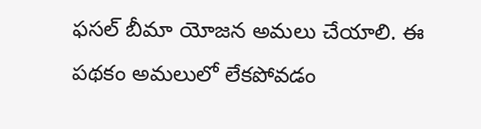ఫసల్‌ బీమా యోజన అమలు చేయాలి. ఈ పథకం అమలులో లేకపోవడం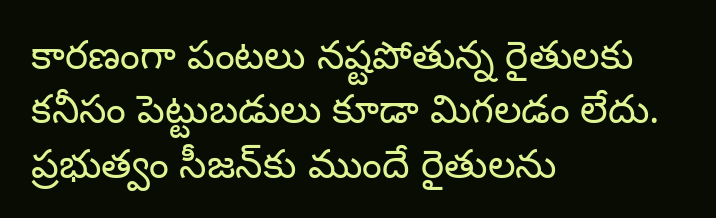కారణంగా పంటలు నష్టపోతున్న రైతులకు కనీసం పెట్టుబడులు కూడా మిగలడం లేదు. ప్రభుత్వం సీజన్‌కు ముందే రైతులను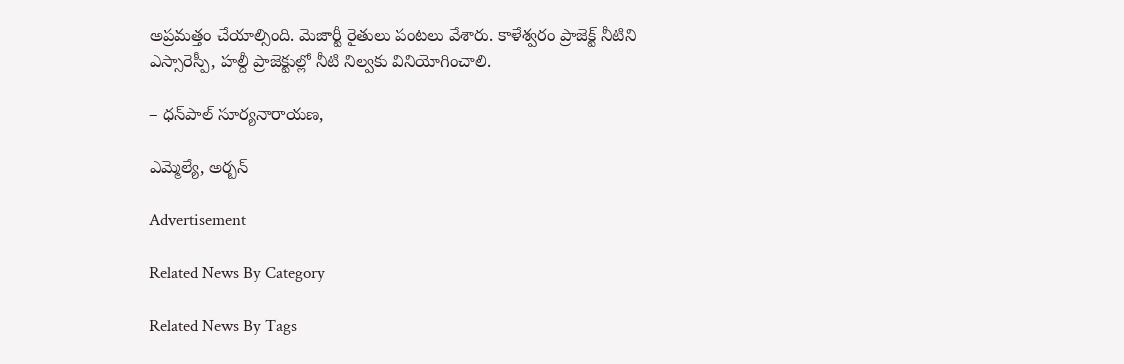అప్రమత్తం చేయాల్సింది. మెజార్టీ రైతులు పంటలు వేశారు. కాళేశ్వరం ప్రాజెక్ట్‌ నీటిని ఎస్సారెస్పీ, హల్దీ ప్రాజెక్టుల్లో నీటి నిల్వకు వినియోగించాలి.

– ధన్‌పాల్‌ సూర్యనారాయణ,

ఎమ్మెల్యే, అర్బన్‌

Advertisement

Related News By Category

Related News By Tags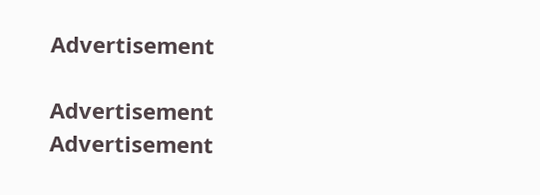Advertisement

Advertisement
Advertisement